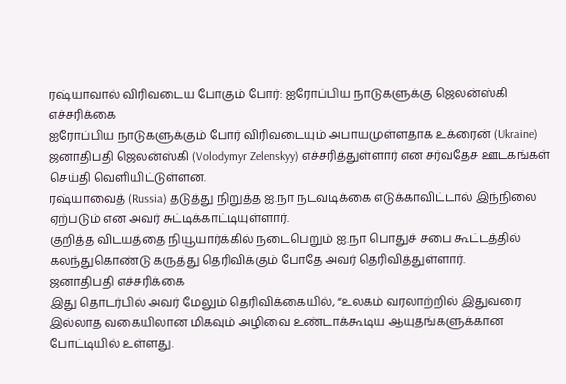ரஷ்யாவால் விரிவடைய போகும் போர்: ஐரோப்பிய நாடுகளுக்கு ஜெலன்ஸ்கி எச்சரிக்கை
ஐரோப்பிய நாடுகளுக்கும் போர் விரிவடையும் அபாயமுள்ளதாக உக்ரைன் (Ukraine) ஜனாதிபதி ஜெலன்ஸ்கி (Volodymyr Zelenskyy) எச்சரித்துள்ளார் என சர்வதேச ஊடகங்கள் செய்தி வெளியிட்டுள்ளன.
ரஷ்யாவைத் (Russia) தடுத்து நிறுத்த ஐ.நா நடவடிக்கை எடுக்காவிட்டால் இந்நிலை ஏற்படும் என அவர் சுட்டிக்காட்டியுள்ளார்.
குறித்த விடயத்தை நியூயார்க்கில் நடைபெறும் ஐ.நா பொதுச் சபை கூட்டத்தில் கலந்துகொண்டு கருத்து தெரிவிக்கும் போதே அவர் தெரிவித்துள்ளார்.
ஜனாதிபதி எச்சரிக்கை
இது தொடர்பில் அவர் மேலும் தெரிவிக்கையில், “உலகம் வரலாற்றில் இதுவரை இல்லாத வகையிலான மிகவும் அழிவை உண்டாக்கூடிய ஆயுதங்களுக்கான போட்டியில் உள்ளது.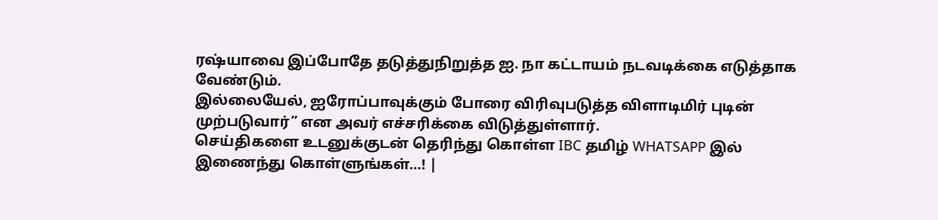ரஷ்யாவை இப்போதே தடுத்துநிறுத்த ஐ. நா கட்டாயம் நடவடிக்கை எடுத்தாக வேண்டும்.
இல்லையேல், ஐரோப்பாவுக்கும் போரை விரிவுபடுத்த விளாடிமிர் புடின் முற்படுவார்” என அவர் எச்சரிக்கை விடுத்துள்ளார்.
செய்திகளை உடனுக்குடன் தெரிந்து கொள்ள IBC தமிழ் WHATSAPP இல் இணைந்து கொள்ளுங்கள்...! |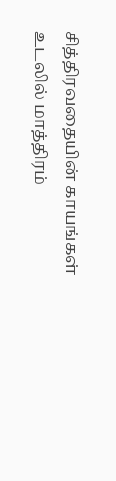சித்திரவதையின் காயங்கள் உடலில் மாத்திரம்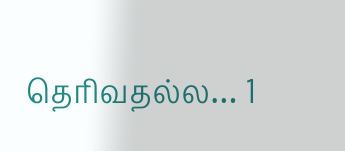தெரிவதல்ல… 1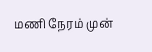மணி நேரம் முன்